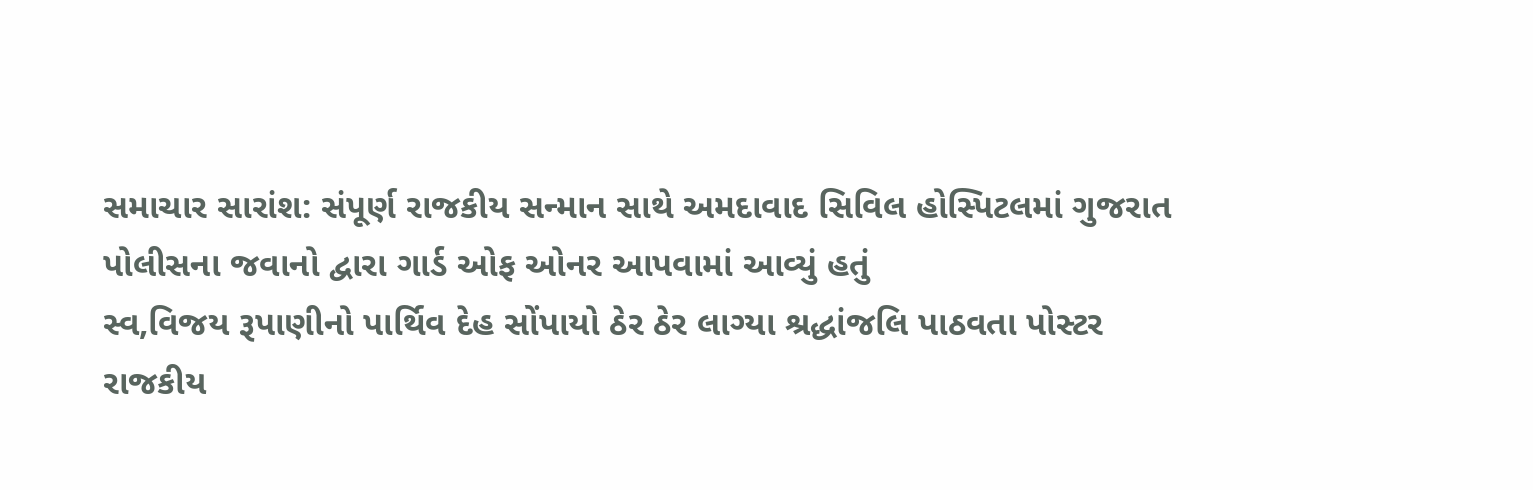સમાચાર સારાંશ: સંપૂર્ણ રાજકીય સન્માન સાથે અમદાવાદ સિવિલ હોસ્પિટલમાં ગુજરાત પોલીસના જવાનો દ્વારા ગાર્ડ ઓફ ઓનર આપવામાં આવ્યું હતું
સ્વ,વિજય રૂપાણીનો પાર્થિવ દેહ સોંપાયો ઠેર ઠેર લાગ્યા શ્રદ્ધાંજલિ પાઠવતા પોસ્ટર
રાજકીય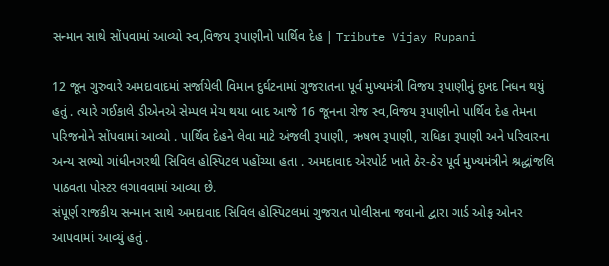સન્માન સાથે સોંપવામાં આવ્યો સ્વ,વિજય રૂપાણીનો પાર્થિવ દેહ | Tribute Vijay Rupani

12 જૂન ગુરુવારે અમદાવાદમાં સર્જાયેલી વિમાન દુર્ઘટનામાં ગુજરાતના પૂર્વ મુખ્યમંત્રી વિજય રૂપાણીનું દુખદ નિધન થયું હતું . ત્યારે ગઈકાલે ડીએનએ સેમ્પલ મેચ થયા બાદ આજે 16 જૂનના રોજ સ્વ,વિજય રૂપાણીનો પાર્થિવ દેહ તેમના પરિજનોને સોંપવામાં આવ્યો . પાર્થિવ દેહને લેવા માટે અંજલી રૂપાણી, ઋષભ રૂપાણી, રાધિકા રૂપાણી અને પરિવારના અન્ય સભ્યો ગાંધીનગરથી સિવિલ હોસ્પિટલ પહોંચ્યા હતા . અમદાવાદ એરપોર્ટ ખાતે ઠેર-ઠેર પૂર્વ મુખ્યમંત્રીને શ્રદ્ધાંજલિ પાઠવતા પોસ્ટર લગાવવામાં આવ્યા છે.
સંપૂર્ણ રાજકીય સન્માન સાથે અમદાવાદ સિવિલ હોસ્પિટલમાં ગુજરાત પોલીસના જવાનો દ્વારા ગાર્ડ ઓફ ઓનર આપવામાં આવ્યું હતું .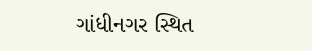ગાંધીનગર સ્થિત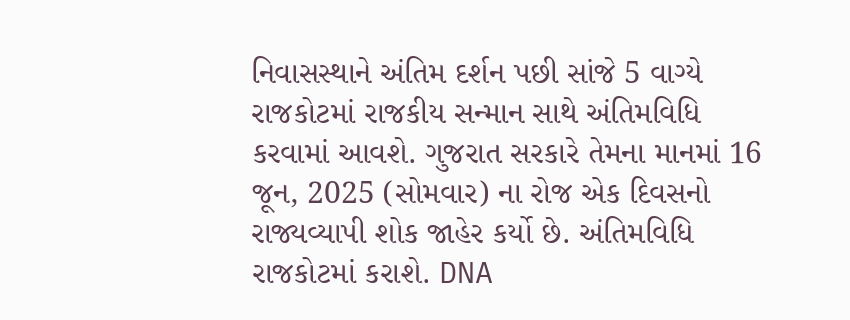નિવાસસ્થાને અંતિમ દર્શન પછી સાંજે 5 વાગ્યે રાજકોટમાં રાજકીય સન્માન સાથે અંતિમવિધિ કરવામાં આવશે. ગુજરાત સરકારે તેમના માનમાં 16 જૂન, 2025 (સોમવાર) ના રોજ એક દિવસનો રાજ્યવ્યાપી શોક જાહેર કર્યો છે. અંતિમવિધિ રાજકોટમાં કરાશે. DNA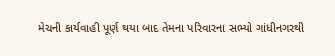મેચની કાર્યવાહી પૂર્ણ થયા બાદ તેમના પરિવારના સભ્યો ગાંધીનગરથી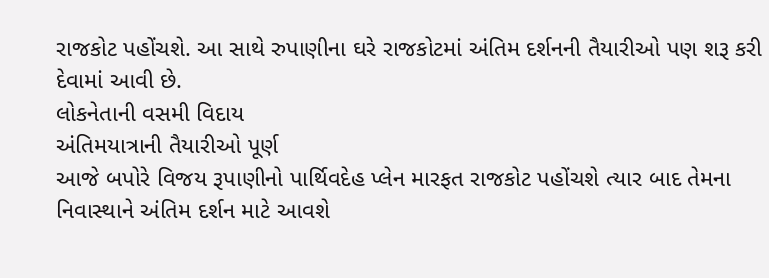રાજકોટ પહોંચશે. આ સાથે રુપાણીના ઘરે રાજકોટમાં અંતિમ દર્શનની તૈયારીઓ પણ શરૂ કરી દેવામાં આવી છે.
લોકનેતાની વસમી વિદાય
અંતિમયાત્રાની તૈયારીઓ પૂર્ણ
આજે બપોરે વિજય રૂપાણીનો પાર્થિવદેહ પ્લેન મારફત રાજકોટ પહોંચશે ત્યાર બાદ તેમના નિવાસ્થાને અંતિમ દર્શન માટે આવશે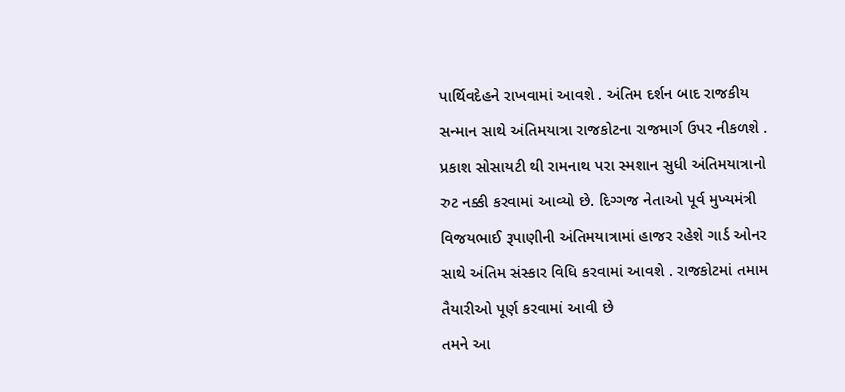પાર્થિવદેહને રાખવામાં આવશે . અંતિમ દર્શન બાદ રાજકીય સન્માન સાથે અંતિમયાત્રા રાજકોટના રાજમાર્ગ ઉપર નીકળશે . પ્રકાશ સોસાયટી થી રામનાથ પરા સ્મશાન સુધી અંતિમયાત્રાનો રુટ નક્કી કરવામાં આવ્યો છે. દિગ્ગજ નેતાઓ પૂર્વ મુખ્યમંત્રી વિજયભાઈ રૂપાણીની અંતિમયાત્રામાં હાજર રહેશે ગાર્ડ ઓનર સાથે અંતિમ સંસ્કાર વિધિ કરવામાં આવશે . રાજકોટમાં તમામ તૈયારીઓ પૂર્ણ કરવામાં આવી છે
તમને આ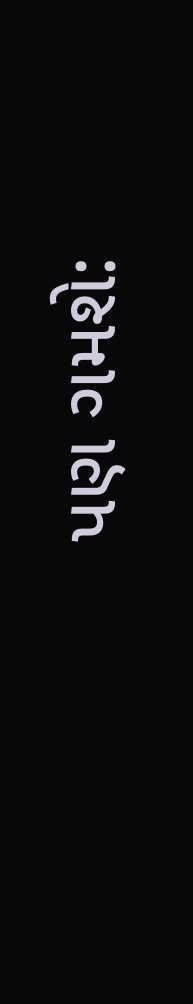પણ ગમશે: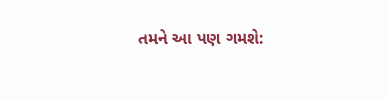તમને આ પણ ગમશે: